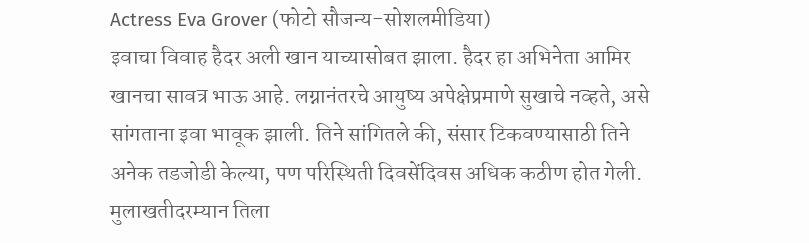Actress Eva Grover (फोटो सौजन्य-सोशलमीडिया)
इवाचा विवाह हैदर अली खान याच्यासोबत झाला. हैदर हा अभिनेता आमिर खानचा सावत्र भाऊ आहे. लग्नानंतरचे आयुष्य अपेक्षेप्रमाणे सुखाचे नव्हते, असे सांगताना इवा भावूक झाली. तिने सांगितले की, संसार टिकवण्यासाठी तिने अनेक तडजोडी केल्या, पण परिस्थिती दिवसेंदिवस अधिक कठीण होत गेली.
मुलाखतीदरम्यान तिला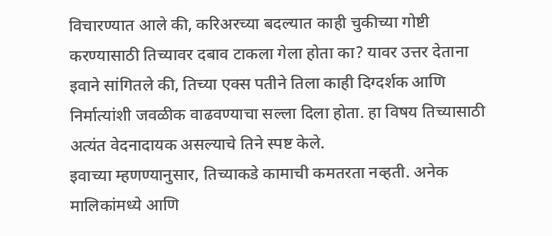विचारण्यात आले की, करिअरच्या बदल्यात काही चुकीच्या गोष्टी करण्यासाठी तिच्यावर दबाव टाकला गेला होता का? यावर उत्तर देताना इवाने सांगितले की, तिच्या एक्स पतीने तिला काही दिग्दर्शक आणि निर्मात्यांशी जवळीक वाढवण्याचा सल्ला दिला होता. हा विषय तिच्यासाठी अत्यंत वेदनादायक असल्याचे तिने स्पष्ट केले.
इवाच्या म्हणण्यानुसार, तिच्याकडे कामाची कमतरता नव्हती. अनेक मालिकांमध्ये आणि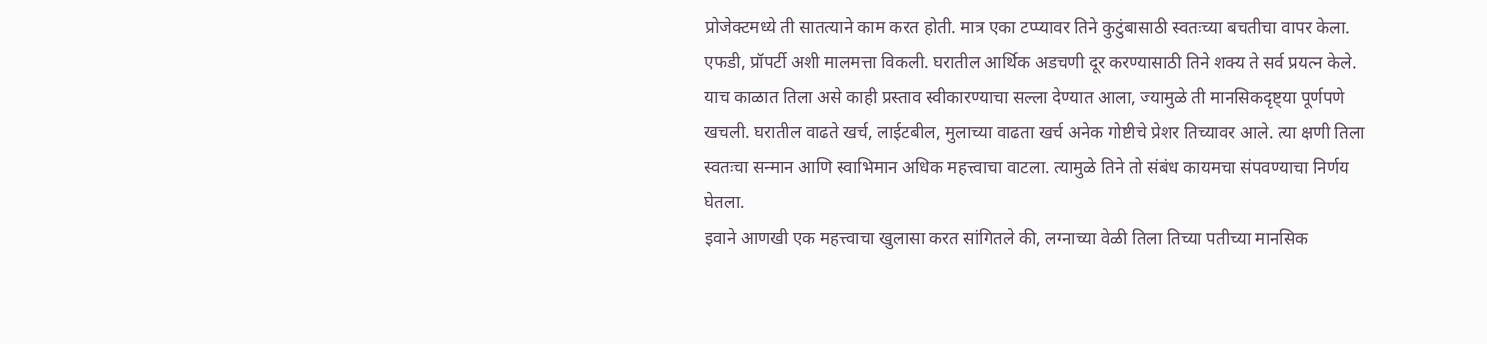प्रोजेक्टमध्ये ती सातत्याने काम करत होती. मात्र एका टप्प्यावर तिने कुटुंबासाठी स्वतःच्या बचतीचा वापर केला. एफडी, प्रॉपर्टी अशी मालमत्ता विकली. घरातील आर्थिक अडचणी दूर करण्यासाठी तिने शक्य ते सर्व प्रयत्न केले.
याच काळात तिला असे काही प्रस्ताव स्वीकारण्याचा सल्ला देण्यात आला, ज्यामुळे ती मानसिकदृष्ट्या पूर्णपणे खचली. घरातील वाढते खर्च, लाईटबील, मुलाच्या वाढता खर्च अनेक गोष्टीचे प्रेशर तिच्यावर आले. त्या क्षणी तिला स्वतःचा सन्मान आणि स्वाभिमान अधिक महत्त्वाचा वाटला. त्यामुळे तिने तो संबंध कायमचा संपवण्याचा निर्णय घेतला.
इवाने आणखी एक महत्त्वाचा खुलासा करत सांगितले की, लग्नाच्या वेळी तिला तिच्या पतीच्या मानसिक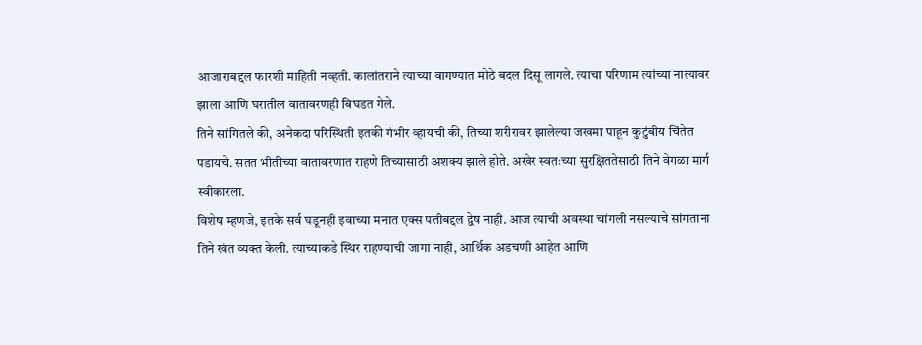आजाराबद्दल फारशी माहिती नव्हती. कालांतराने त्याच्या वागण्यात मोठे बदल दिसू लागले. त्याचा परिणाम त्यांच्या नात्यावर झाला आणि घरातील वातावरणही बिघडत गेले.
तिने सांगितले की, अनेकदा परिस्थिती इतकी गंभीर व्हायची की, तिच्या शरीरावर झालेल्या जखमा पाहून कुटुंबीय चिंतेत पडायचे. सतत भीतीच्या वातावरणात राहणे तिच्यासाठी अशक्य झाले होते. अखेर स्वतःच्या सुरक्षिततेसाठी तिने वेगळा मार्ग स्वीकारला.
विशेष म्हणजे, इतके सर्व घडूनही इवाच्या मनात एक्स पतीबद्दल द्वेष नाही. आज त्याची अवस्था चांगली नसल्याचे सांगताना तिने खंत व्यक्त केली. त्याच्याकडे स्थिर राहण्याची जागा नाही, आर्थिक अडचणी आहेत आणि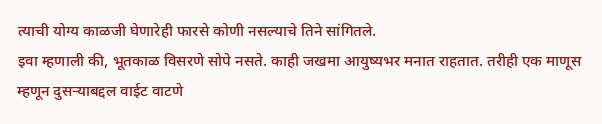त्याची योग्य काळजी घेणारेही फारसे कोणी नसल्याचे तिने सांगितले.
इवा म्हणाली की, भूतकाळ विसरणे सोपे नसते. काही जखमा आयुष्यभर मनात राहतात. तरीही एक माणूस म्हणून दुसऱ्याबद्दल वाईट वाटणे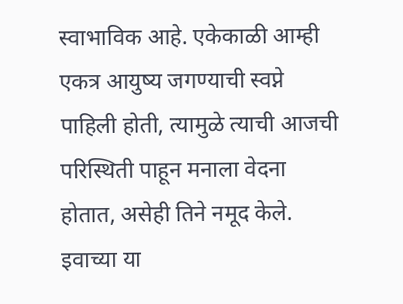स्वाभाविक आहे. एकेकाळी आम्ही एकत्र आयुष्य जगण्याची स्वप्ने पाहिली होती, त्यामुळे त्याची आजची परिस्थिती पाहून मनाला वेदना होतात, असेही तिने नमूद केले. इवाच्या या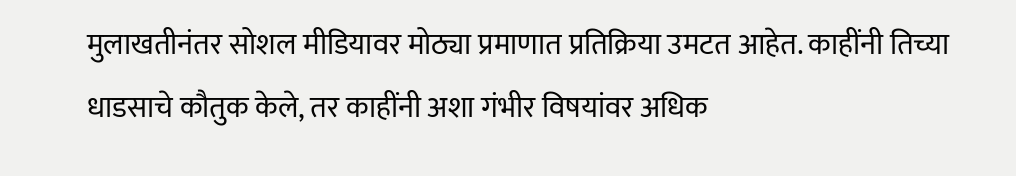मुलाखतीनंतर सोशल मीडियावर मोठ्या प्रमाणात प्रतिक्रिया उमटत आहेत. काहींनी तिच्या धाडसाचे कौतुक केले, तर काहींनी अशा गंभीर विषयांवर अधिक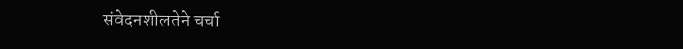संवेदनशीलतेने चर्चा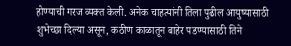होण्याची गरज व्यक्त केली. अनेक चाहत्यांनी तिला पुढील आयुष्यासाठी शुभेच्छा दिल्या असून, कठीण काळातून बाहेर पडण्यासाठी तिने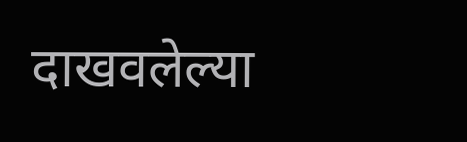दाखवलेल्या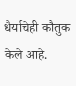धैर्याचेही कौतुक केले आहे.